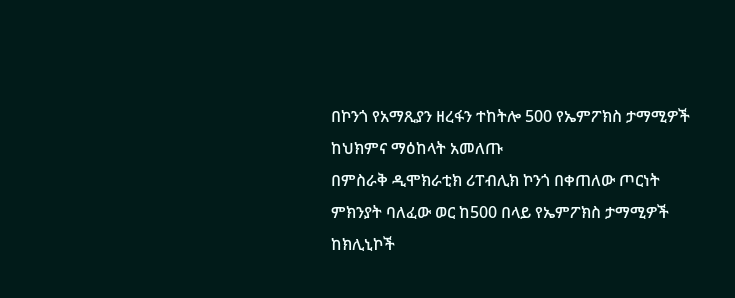በኮንጎ የአማጺያን ዘረፋን ተከትሎ 500 የኤምፖክስ ታማሚዎች ከህክምና ማዕከላት አመለጡ
በምስራቅ ዲሞክራቲክ ሪፐብሊክ ኮንጎ በቀጠለው ጦርነት ምክንያት ባለፈው ወር ከ500 በላይ የኤምፖክስ ታማሚዎች ከክሊኒኮች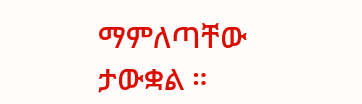ማምለጣቸው ታውቋል ።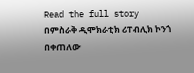Read the full story
በምስራቅ ዲሞክራቲክ ሪፐብሊክ ኮንጎ በቀጠለው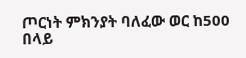ጦርነት ምክንያት ባለፈው ወር ከ500 በላይ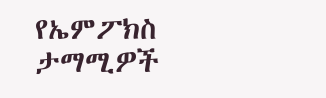የኤምፖክስ ታማሚዎች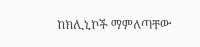ከክሊኒኮች ማምለጣቸው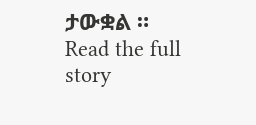ታውቋል ።
Read the full story